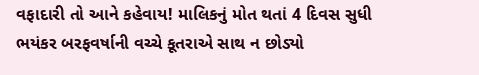વફાદારી તો આને કહેવાય! માલિકનું મોત થતાં 4 દિવસ સુધી ભયંકર બરફવર્ષાની વચ્ચે કૂતરાએ સાથ ન છોડ્યો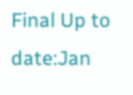Final Up to date:Jan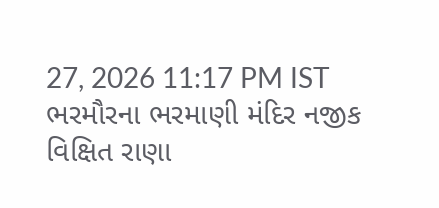27, 2026 11:17 PM IST ભરમૌરના ભરમાણી મંદિર નજીક વિક્ષિત રાણા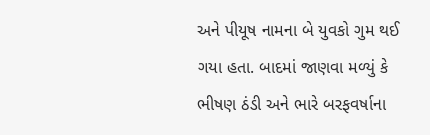અને પીયૂષ નામના બે યુવકો ગુમ થઈ ગયા હતા. બાદમાં જાણવા મળ્યું કે ભીષણ ઠંડી અને ભારે બરફવર્ષાના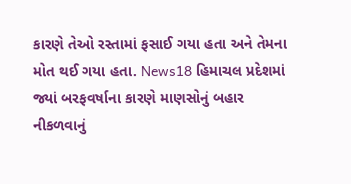કારણે તેઓ રસ્તામાં ફસાઈ ગયા હતા અને તેમના મોત થઈ ગયા હતા. News18 હિમાચલ પ્રદેશમાં જ્યાં બરફવર્ષાના કારણે માણસોનું બહાર નીકળવાનું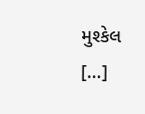મુશ્કેલ […]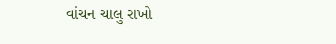વાંચન ચાલુ રાખો